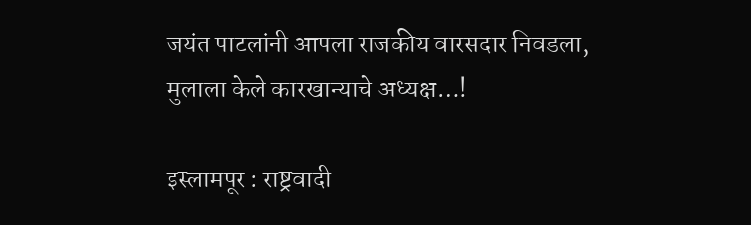जयंत पाटलांनी आपला राजकीय वारसदार निवडला, मुलाला केले कारखान्याचे अध्यक्ष…!

इस्लामपूर : राष्ट्रवादी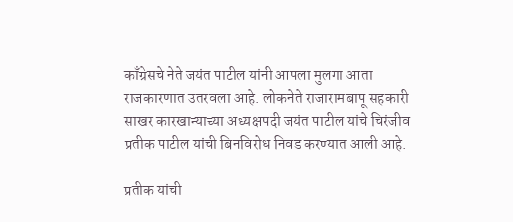काँग्रेसचे नेते जयंत पाटील यांनी आपला मुलगा आता राजकारणात उतरवला आहे. लोकनेते राजारामबापू सहकारी साखर कारखान्याच्या अध्यक्षपदी जयंत पाटील यांचे चिरंजीव प्रतीक पाटील यांची बिनविरोध निवड करण्यात आली आहे.

प्रतीक यांची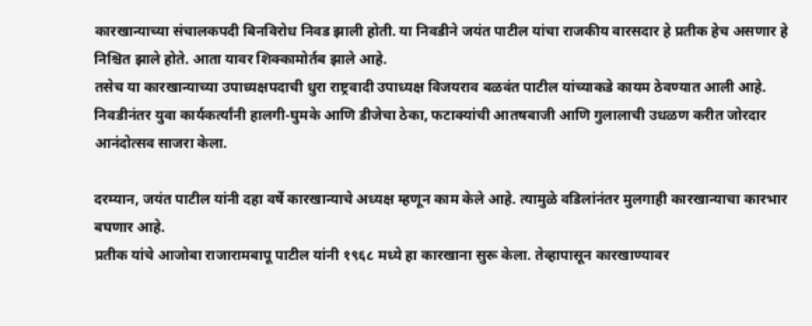कारखान्याच्या संचालकपदी बिनविरोध निवड झाली होती. या निवडीने जयंत पाटील यांचा राजकीय वारसदार हे प्रतीक हेच असणार हे निश्चित झाले होते. आता यावर शिक्कामोर्तब झाले आहे.
तसेच या कारखान्याच्या उपाध्यक्षपदाची धुरा राष्ट्रवादी उपाध्यक्ष विजयराव बळवंत पाटील यांच्याकडे कायम ठेवण्यात आली आहे. निवडीनंतर युवा कार्यकर्त्यांनी हालगी-घुमके आणि डीजेचा ठेका, फटाक्यांची आतषबाजी आणि गुलालाची उधळण करीत जोरदार आनंदोत्सव साजरा केला.

दरम्यान, जयंत पाटील यांनी दहा वर्षे कारखान्याचे अध्यक्ष म्हणून काम केले आहे. त्यामुळे वडिलांनंतर मुलगाही कारखान्याचा कारभार बघणार आहे.
प्रतीक यांचे आजोबा राजारामबापू पाटील यांनी १९६८ मध्ये हा कारखाना सुरू केला. तेव्हापासून कारखाण्यावर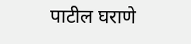पाटील घराणे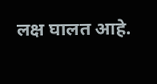लक्ष घालत आहे.